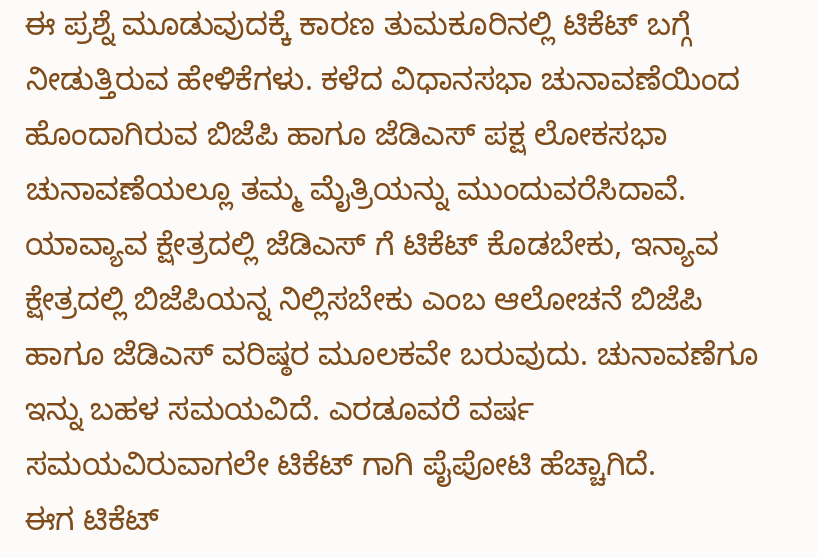ಈ ಪ್ರಶ್ನೆ ಮೂಡುವುದಕ್ಕೆ ಕಾರಣ ತುಮಕೂರಿನಲ್ಲಿ ಟಿಕೆಟ್ ಬಗ್ಗೆ ನೀಡುತ್ತಿರುವ ಹೇಳಿಕೆಗಳು. ಕಳೆದ ವಿಧಾನಸಭಾ ಚುನಾವಣೆಯಿಂದ ಹೊಂದಾಗಿರುವ ಬಿಜೆಪಿ ಹಾಗೂ ಜೆಡಿಎಸ್ ಪಕ್ಷ ಲೋಕಸಭಾ ಚುನಾವಣೆಯಲ್ಲೂ ತಮ್ಮ ಮೈತ್ರಿಯನ್ನು ಮುಂದುವರೆಸಿದಾವೆ. ಯಾವ್ಯಾವ ಕ್ಷೇತ್ರದಲ್ಲಿ ಜೆಡಿಎಸ್ ಗೆ ಟಿಕೆಟ್ ಕೊಡಬೇಕು, ಇನ್ಯಾವ ಕ್ಷೇತ್ರದಲ್ಲಿ ಬಿಜೆಪಿಯನ್ನ ನಿಲ್ಲಿಸಬೇಕು ಎಂಬ ಆಲೋಚನೆ ಬಿಜೆಪಿ ಹಾಗೂ ಜೆಡಿಎಸ್ ವರಿಷ್ಠರ ಮೂಲಕವೇ ಬರುವುದು. ಚುನಾವಣೆಗೂ ಇನ್ನು ಬಹಳ ಸಮಯವಿದೆ. ಎರಡೂವರೆ ವರ್ಷ ಸಮಯವಿರುವಾಗಲೇ ಟಿಕೆಟ್ ಗಾಗಿ ಪೈಪೋಟಿ ಹೆಚ್ಚಾಗಿದೆ.
ಈಗ ಟಿಕೆಟ್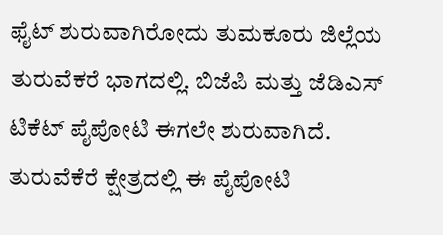ಫೈಟ್ ಶುರುವಾಗಿರೋದು ತುಮಕೂರು ಜಿಲ್ಲೆಯ ತುರುವೆಕರೆ ಭಾಗದಲ್ಲಿ. ಬಿಜೆಪಿ ಮತ್ತು ಜೆಡಿಎಸ್ ಟಿಕೆಟ್ ಪೈಪೋಟಿ ಈಗಲೇ ಶುರುವಾಗಿದೆ. ತುರುವೆಕೆರೆ ಕ್ಷೇತ್ರದಲ್ಲಿ ಈ ಪೈಪೋಟಿ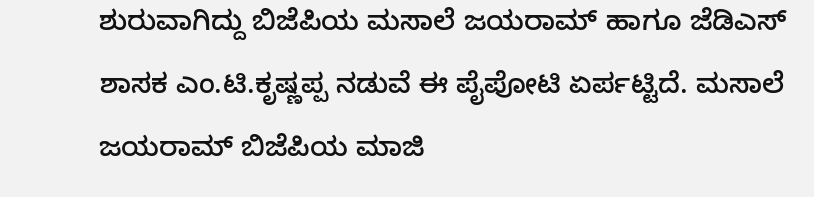ಶುರುವಾಗಿದ್ದು ಬಿಜೆಪಿಯ ಮಸಾಲೆ ಜಯರಾಮ್ ಹಾಗೂ ಜೆಡಿಎಸ್ ಶಾಸಕ ಎಂ.ಟಿ.ಕೃಷ್ಣಪ್ಪ ನಡುವೆ ಈ ಪೈಪೋಟಿ ಏರ್ಪಟ್ಟಿದೆ. ಮಸಾಲೆ ಜಯರಾಮ್ ಬಿಜೆಪಿಯ ಮಾಜಿ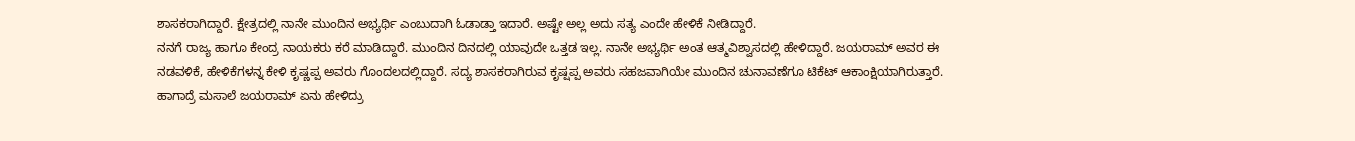ಶಾಸಕರಾಗಿದ್ದಾರೆ. ಕ್ಷೇತ್ರದಲ್ಲಿ ನಾನೇ ಮುಂದಿನ ಅಭ್ಯರ್ಥಿ ಎಂಬುದಾಗಿ ಓಡಾಡ್ತಾ ಇದಾರೆ. ಅಷ್ಟೇ ಅಲ್ಲ ಅದು ಸತ್ಯ ಎಂದೇ ಹೇಳಿಕೆ ನೀಡಿದ್ದಾರೆ.
ನನಗೆ ರಾಜ್ಯ ಹಾಗೂ ಕೇಂದ್ರ ನಾಯಕರು ಕರೆ ಮಾಡಿದ್ದಾರೆ. ಮುಂದಿನ ದಿನದಲ್ಲಿ ಯಾವುದೇ ಒತ್ತಡ ಇಲ್ಲ. ನಾನೇ ಅಭ್ಯರ್ಥಿ ಅಂತ ಆತ್ಮವಿಶ್ವಾಸದಲ್ಲಿ ಹೇಳಿದ್ದಾರೆ. ಜಯರಾಮ್ ಅವರ ಈ ನಡವಳಿಕೆ, ಹೇಳಿಕೆಗಳನ್ನ ಕೇಳಿ ಕೃಷ್ಣಪ್ಪ ಅವರು ಗೊಂದಲದಲ್ಲಿದ್ದಾರೆ. ಸದ್ಯ ಶಾಸಕರಾಗಿರುವ ಕೃಷ್ಷಪ್ಪ ಅವರು ಸಹಜವಾಗಿಯೇ ಮುಂದಿನ ಚುನಾವಣೆಗೂ ಟಿಕೆಟ್ ಆಕಾಂಕ್ಷಿಯಾಗಿರುತ್ತಾರೆ. ಹಾಗಾದ್ರೆ ಮಸಾಲೆ ಜಯರಾಮ್ ಏನು ಹೇಳಿದ್ರು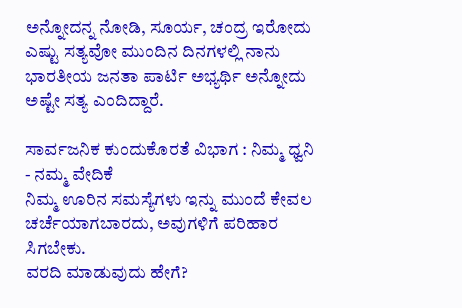ಅನ್ನೋದನ್ನ ನೋಡಿ, ಸೂರ್ಯ, ಚಂದ್ರ ಇರೋದು ಎಷ್ಟು ಸತ್ಯವೋ ಮುಂದಿನ ದಿನಗಳಲ್ಲಿ ನಾನು ಭಾರತೀಯ ಜನತಾ ಪಾರ್ಟಿ ಅಭ್ಯರ್ಥಿ ಅನ್ನೋದು ಅಷ್ಟೇ ಸತ್ಯ ಎಂದಿದ್ದಾರೆ.

ಸಾರ್ವಜನಿಕ ಕುಂದುಕೊರತೆ ವಿಭಾಗ : ನಿಮ್ಮ ಧ್ವನಿ - ನಮ್ಮ ವೇದಿಕೆ
ನಿಮ್ಮ ಊರಿನ ಸಮಸ್ಯೆಗಳು ಇನ್ನು ಮುಂದೆ ಕೇವಲ ಚರ್ಚೆಯಾಗಬಾರದು, ಅವುಗಳಿಗೆ ಪರಿಹಾರ ಸಿಗಬೇಕು.
ವರದಿ ಮಾಡುವುದು ಹೇಗೆ?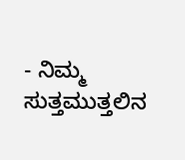- ನಿಮ್ಮ ಸುತ್ತಮುತ್ತಲಿನ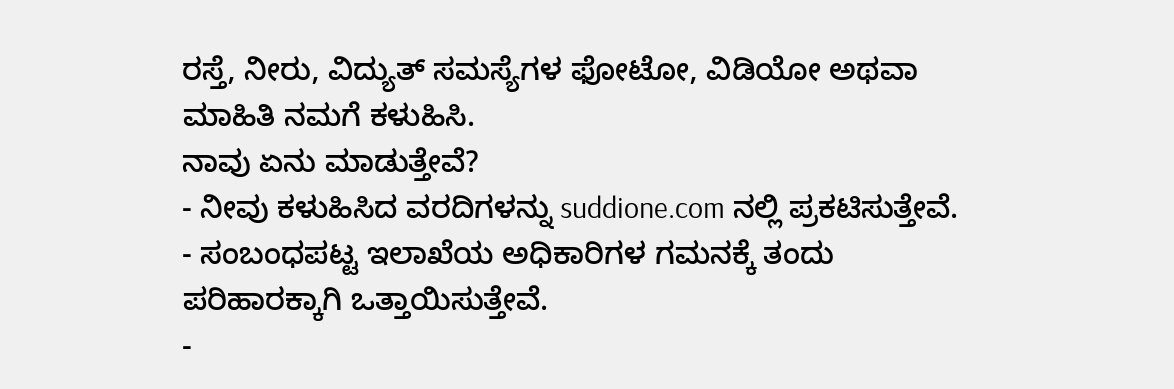ರಸ್ತೆ, ನೀರು, ವಿದ್ಯುತ್ ಸಮಸ್ಯೆಗಳ ಫೋಟೋ, ವಿಡಿಯೋ ಅಥವಾ ಮಾಹಿತಿ ನಮಗೆ ಕಳುಹಿಸಿ.
ನಾವು ಏನು ಮಾಡುತ್ತೇವೆ?
- ನೀವು ಕಳುಹಿಸಿದ ವರದಿಗಳನ್ನು suddione.com ನಲ್ಲಿ ಪ್ರಕಟಿಸುತ್ತೇವೆ.
- ಸಂಬಂಧಪಟ್ಟ ಇಲಾಖೆಯ ಅಧಿಕಾರಿಗಳ ಗಮನಕ್ಕೆ ತಂದು ಪರಿಹಾರಕ್ಕಾಗಿ ಒತ್ತಾಯಿಸುತ್ತೇವೆ.
-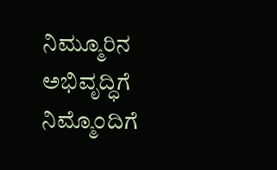ನಿಮ್ಮೂರಿನ ಅಭಿವೃದ್ಧಿಗೆ ನಿಮ್ಮೊಂದಿಗೆ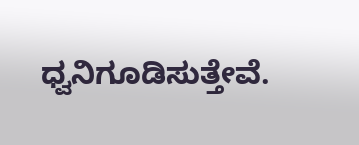ಧ್ವನಿಗೂಡಿಸುತ್ತೇವೆ.